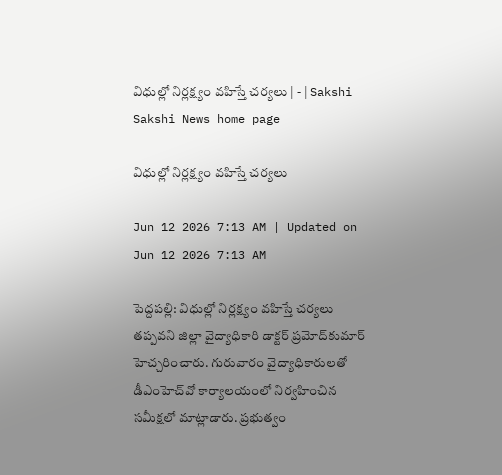విధుల్లో నిర్లక్ష్యం వహిస్తే చర్యలు | - | Sakshi
Sakshi News home page

విధుల్లో నిర్లక్ష్యం వహిస్తే చర్యలు

Jun 12 2026 7:13 AM | Updated on Jun 12 2026 7:13 AM

పెద్దపల్లి: విధుల్లో నిర్లక్ష్యం వహిస్తే చర్యలు తప్పవని జిల్లా వైద్యాధికారి డాక్టర్‌ ప్రమోద్‌కుమార్‌ హెచ్చరించారు. గురువారం వైద్యాధికారులతో డీఎంహెచ్‌వో కార్యాలయంలో నిర్వహించిన సమీక్షలో మాట్లాడారు. ప్రభుత్వం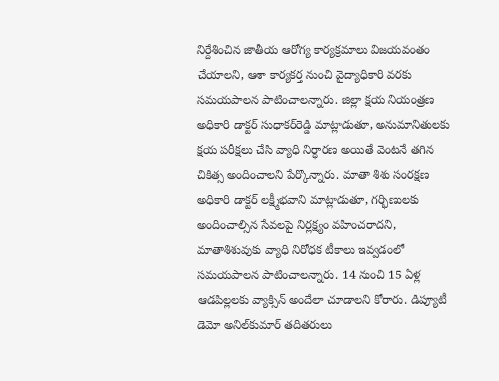నిర్దేశించిన జాతీయ ఆరోగ్య కార్యక్రమాలు విజయవంతం చేయాలని, ఆశా కార్యకర్త నుంచి వైద్యాధికారి వరకు సమయపాలన పాటించాలన్నారు. జిల్లా క్షయ నియంత్రణ అధికారి డాక్టర్‌ సుధాకర్‌రెడ్డి మాట్లాడుతూ, అనుమానితులకు క్షయ పరీక్షలు చేసి వ్యాధి నిర్ధారణ అయితే వెంటనే తగిన చికిత్స అందించాలని పేర్కొన్నారు. మాతా శిశు సంరక్షణ అధికారి డాక్టర్‌ లక్ష్మీభవాని మాట్లాడుతూ, గర్భిణులకు అందించాల్సిన సేవలపై నిర్లక్ష్యం వహించరాదని, మాతాశిశువుకు వ్యాధి నిరోధక టీకాలు ఇవ్వడంలో సమయపాలన పాటించాలన్నారు. 14 నుంచి 15 ఏళ్ల ఆడపిల్లలకు వ్యాక్సిన్‌ అందేలా చూడాలని కోరారు. డిప్యూటీ డెమో అనిల్‌కుమార్‌ తదితరులు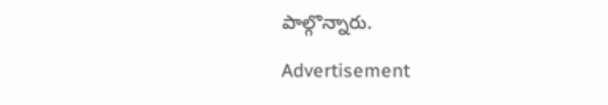పాల్గొన్నారు.

Advertisement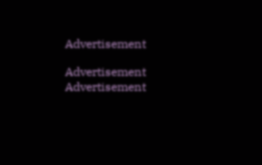Advertisement

Advertisement
Advertisement